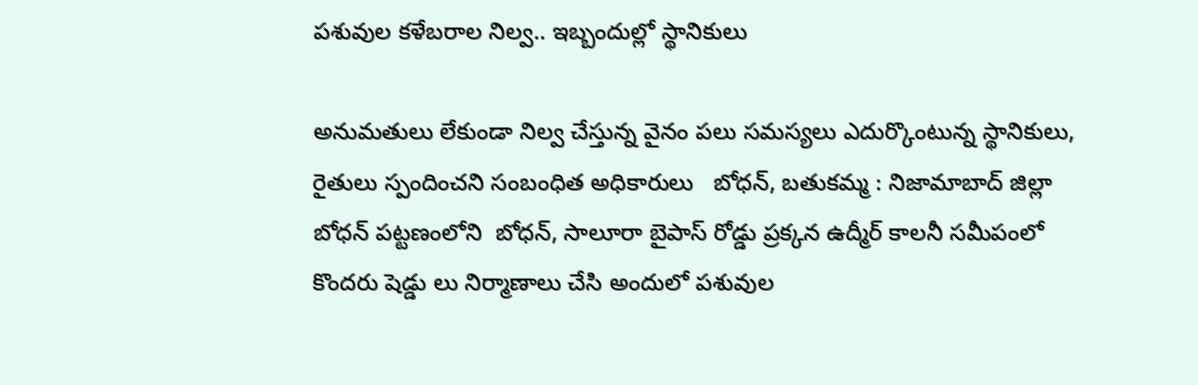పశువుల కళేబరాల నిల్వ.. ఇబ్బందుల్లో స్థానికులు

అనుమతులు లేకుండా నిల్వ చేస్తున్న వైనం పలు సమస్యలు ఎదుర్కొంటున్న స్థానికులు, రైతులు స్పందించని సంబంధిత అధికారులు   బోధన్, బతుకమ్మ : నిజామాబాద్ జిల్లా బోధన్ పట్టణంలోని  బోధన్, సాలూరా బైపాస్ రోడ్డు ప్రక్కన ఉద్మీర్ కాలనీ సమీపంలో కొందరు షెడ్డు లు నిర్మాణాలు చేసి అందులో పశువుల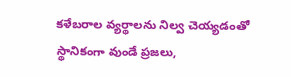కళేబరాల వ్యర్థాలను నిల్వ చెయ్యడంతో స్థానికంగా వుండే ప్రజలు,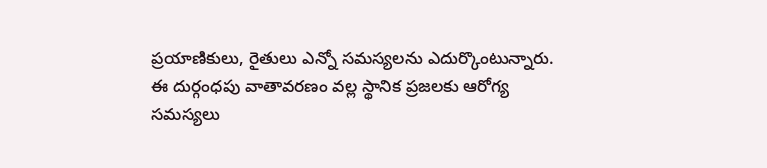ప్రయాణికులు, రైతులు ఎన్నో సమస్యలను ఎదుర్కొంటున్నారు. ఈ దుర్గంధపు వాతావరణం వల్ల స్థానిక ప్రజలకు ఆరోగ్య సమస్యలు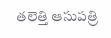తలెత్తి ఆసుపత్రి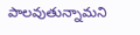పాలవుతున్నామని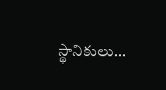స్థానికులు...